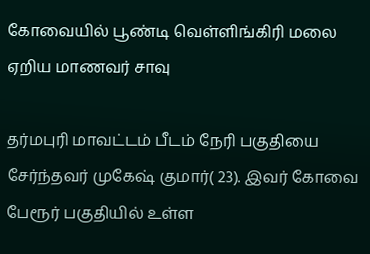கோவையில் பூண்டி வெள்ளிங்கிரி மலை ஏறிய மாணவர் சாவு

தர்மபுரி மாவட்டம் பீடம் நேரி பகுதியை சேர்ந்தவர் முகேஷ் குமார்( 23). இவர் கோவை பேரூர் பகுதியில் உள்ள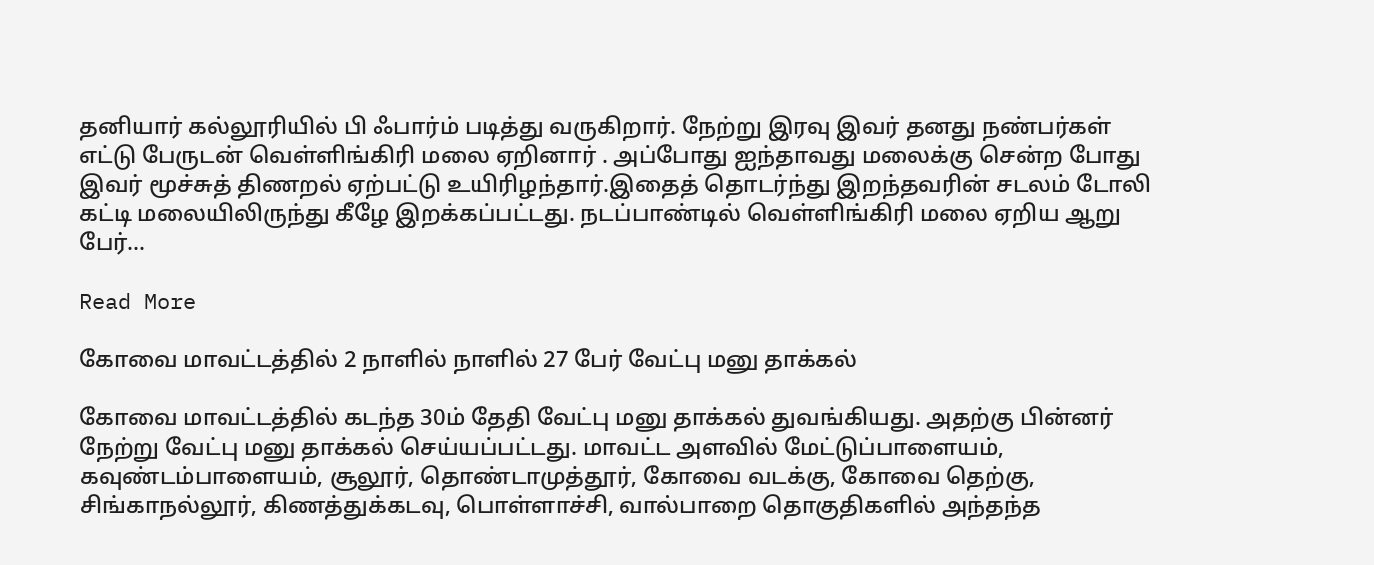தனியார் கல்லூரியில் பி ஃபார்ம் படித்து வருகிறார். நேற்று இரவு இவர் தனது நண்பர்கள் எட்டு பேருடன் வெள்ளிங்கிரி மலை ஏறினார் . அப்போது ஐந்தாவது மலைக்கு சென்ற போது இவர் மூச்சுத் திணறல் ஏற்பட்டு உயிரிழந்தார்.இதைத் தொடர்ந்து இறந்தவரின் சடலம் டோலி கட்டி மலையிலிருந்து கீழே இறக்கப்பட்டது. நடப்பாண்டில் வெள்ளிங்கிரி மலை ஏறிய ஆறு பேர்…

Read More

கோவை மாவட்டத்தில் 2 நாளில் நாளில் 27 பேர் வேட்பு மனு தாக்கல்

கோவை மாவட்டத்தில் கடந்த 30ம் தேதி வேட்பு மனு தாக்கல் துவங்கியது. அதற்கு பின்னர் நேற்று வேட்பு மனு தாக்கல் செய்யப்பட்டது. மாவட்ட அளவில் மேட்டுப்பாளையம், கவுண்டம்பாளையம், சூலூர், தொண்டாமுத்தூர், கோவை வடக்கு, கோவை தெற்கு, சிங்காநல்லூர், கிணத்துக்கடவு, பொள்ளாச்சி, வால்பாறை தொகுதிகளில் அந்தந்த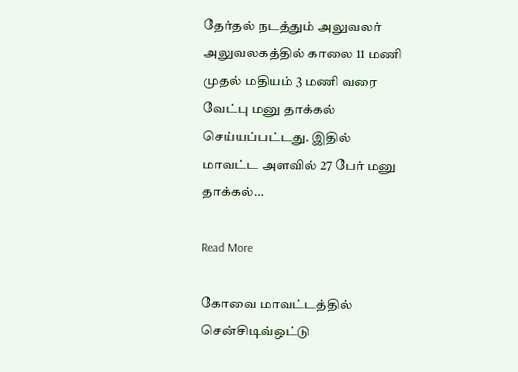தேர்தல் நடத்தும் அலுவலர் அலுவலகத்தில் காலை 11 மணி முதல் மதியம் 3 மணி வரை வேட்பு மனு தாக்கல் செய்யப்பட்டது. இதில் மாவட்ட அளவில் 27 பேர் மனு தாக்கல்…

Read More

கோவை மாவட்டத்தில் சென்சிடிவ்ஒட்டு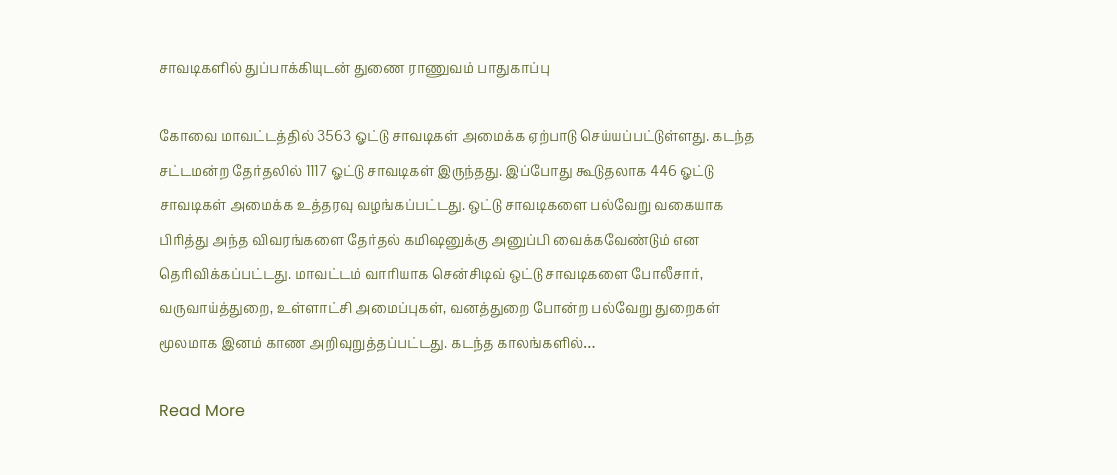சாவடிகளில் துப்பாக்கியுடன் துணை ராணுவம் பாதுகாப்பு

கோவை மாவட்டத்தில் 3563 ஓட்டு சாவடிகள் அமைக்க ஏற்பாடு செய்யப்பட்டுள்ளது. கடந்த சட்டமன்ற தேர்தலில் 1117 ஓட்டு சாவடிகள் இருந்தது. இப்போது கூடுதலாக 446 ஓட்டு சாவடிகள் அமைக்க உத்தரவு வழங்கப்பட்டது. ஒட்டு சாவடிகளை பல்வேறு வகையாக பிரித்து அந்த விவரங்களை தேர்தல் கமிஷனுக்கு அனுப்பி வைக்கவேண்டும் என தெரிவிக்கப்பட்டது. மாவட்டம் வாரியாக சென்சிடிவ் ஒட்டு சாவடிகளை போலீசார், வருவாய்த்துறை, உள்ளாட்சி அமைப்புகள், வனத்துறை போன்ற பல்வேறு துறைகள் மூலமாக இனம் காண அறிவுறுத்தப்பட்டது. கடந்த காலங்களில்…

Read More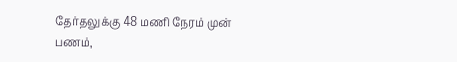தேர்தலுக்கு 48 மணி நேரம் முன் பணம்,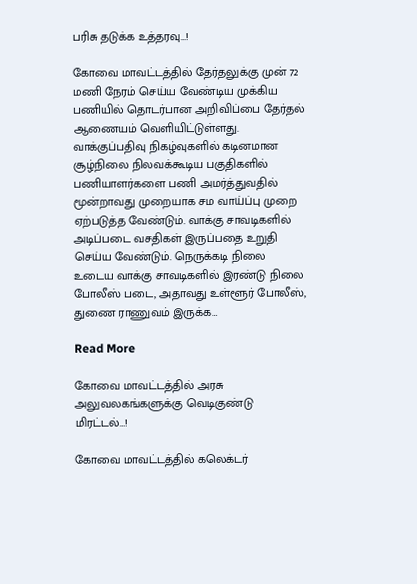பரிசு தடுக்க உத்தரவு…!

கோவை மாவட்டத்தில் தேர்தலுக்கு முன் 72 மணி நேரம் செய்ய வேண்டிய முக்கிய பணியில் தொடர்பான அறிவிப்பை தேர்தல் ஆணையம் வெளியிட்டுள்ளது. வாக்குப்பதிவு நிகழ்வுகளில் கடினமான சூழ்நிலை நிலவக்கூடிய பகுதிகளில் பணியாளர்களை பணி அமர்த்துவதில் மூன்றாவது முறையாக சம வாய்ப்பு முறை ஏற்படுத்த வேண்டும். வாக்கு சாவடிகளில் அடிப்படை வசதிகள் இருப்பதை உறுதி செய்ய வேண்டும். நெருக்கடி நிலை உடைய வாக்கு சாவடிகளில் இரண்டு நிலை போலீஸ் படை, அதாவது உள்ளூர் போலீஸ், துணை ராணுவம் இருக்க…

Read More

கோவை மாவட்டத்தில் அரசு அலுவலகங்களுக்கு வெடிகுண்டு மிரட்டல்…!

கோவை மாவட்டத்தில் கலெக்டர்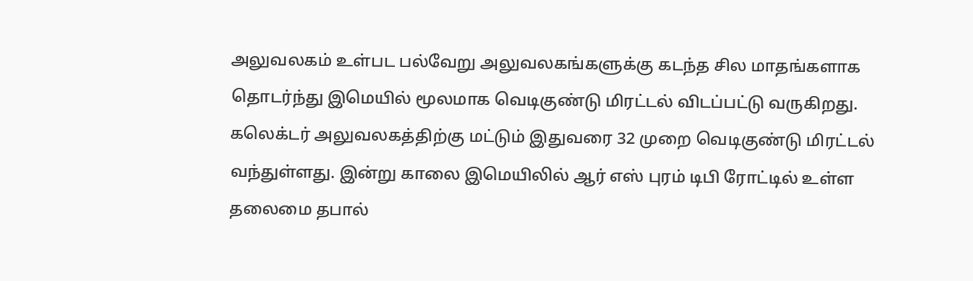அலுவலகம் உள்பட பல்வேறு அலுவலகங்களுக்கு கடந்த சில மாதங்களாக தொடர்ந்து இமெயில் மூலமாக வெடிகுண்டு மிரட்டல் விடப்பட்டு வருகிறது. கலெக்டர் அலுவலகத்திற்கு மட்டும் இதுவரை 32 முறை வெடிகுண்டு மிரட்டல் வந்துள்ளது. இன்று காலை இமெயிலில் ஆர் எஸ் புரம் டிபி ரோட்டில் உள்ள தலைமை தபால்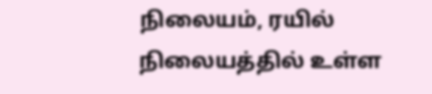நிலையம், ரயில் நிலையத்தில் உள்ள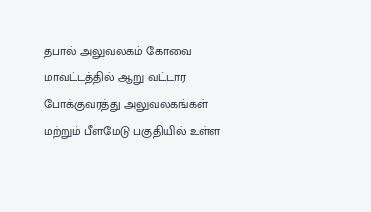தபால் அலுவலகம் கோவை மாவட்டத்தில் ஆறு வட்டார போக்குவரத்து அலுவலகங்கள் மற்றும் பீளமேடு பகுதியில் உள்ள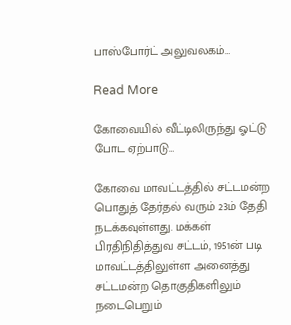பாஸ்போர்ட் அலுவலகம்…

Read More

கோவையில் வீட்டிலிருந்து ஓட்டு போட ஏற்பாடு…

கோவை மாவட்டத்தில் சட்டமன்ற பொதுத் தேர்தல் வரும் 23ம் தேதி நடக்கவுள்ளது. மக்கள் பிரதிநிதித்துவ சட்டம், 1951ன் படி மாவட்டத்திலுள்ள அனைத்து சட்டமன்ற தொகுதிகளிலும் நடைபெறும்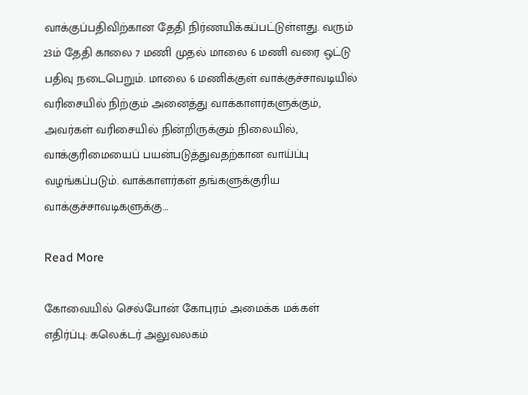வாக்குப்பதிவிற்கான தேதி நிர்ணயிக்கப்பட்டுள்ளது. வரும் 23ம் தேதி காலை 7 மணி முதல் மாலை 6 மணி வரை ஒட்டு பதிவு நடைபெறும். மாலை 6 மணிக்குள் வாக்குச்சாவடியில் வரிசையில் நிற்கும் அனைத்து வாக்காளர்களுக்கும், அவர்கள் வரிசையில் நின்றிருக்கும் நிலையில், வாக்குரிமையைப் பயன்படுத்துவதற்கான வாய்ப்பு வழங்கப்படும். வாக்காளர்கள் தங்களுக்குரிய வாக்குச்சாவடிகளுக்கு…

Read More

கோவையில் செல்போன் கோபுரம் அமைக்க மக்கள் எதிர்ப்பு: கலெக்டர் அலுவலகம்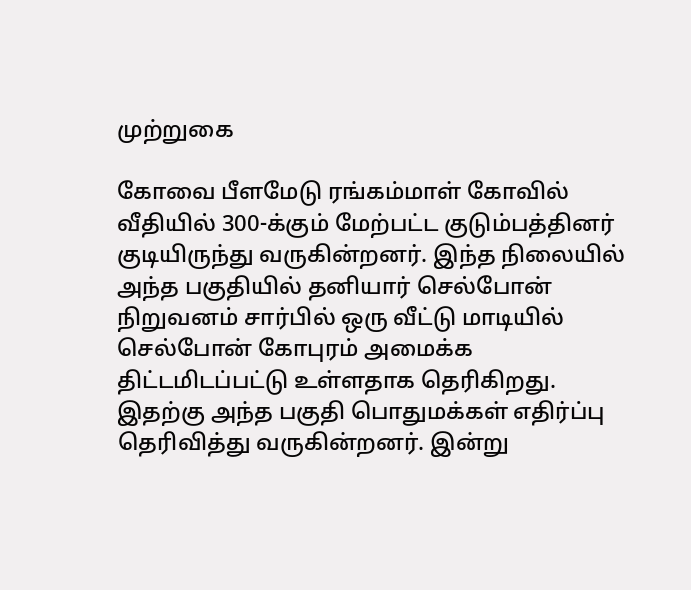முற்றுகை

கோவை பீளமேடு ரங்கம்மாள் கோவில் வீதியில் 300-க்கும் மேற்பட்ட குடும்பத்தினர் குடியிருந்து வருகின்றனர். இந்த நிலையில் அந்த பகுதியில் தனியார் செல்போன் நிறுவனம் சார்பில் ஒரு வீட்டு மாடியில் செல்போன் கோபுரம் அமைக்க திட்டமிடப்பட்டு உள்ளதாக தெரிகிறது. இதற்கு அந்த பகுதி பொதுமக்கள் எதிர்ப்பு தெரிவித்து வருகின்றனர். இன்று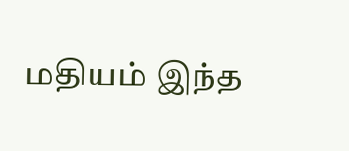மதியம் இந்த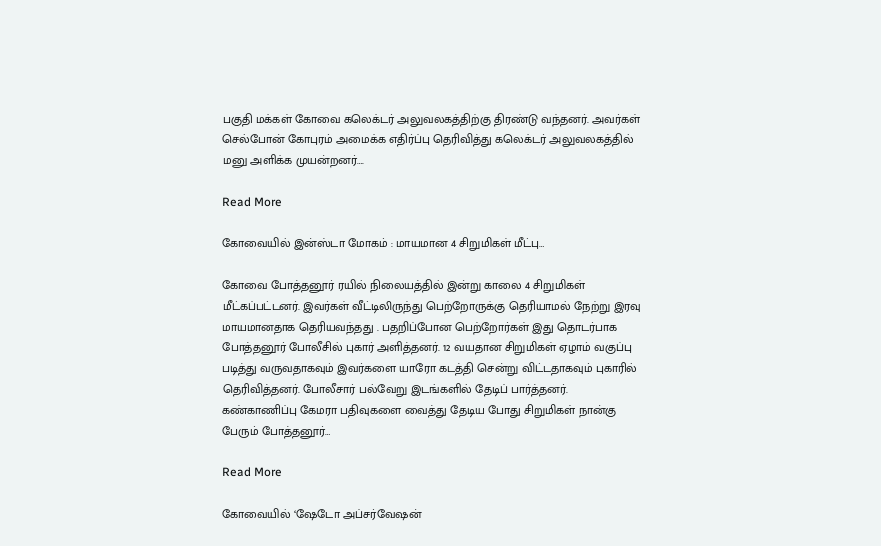பகுதி மக்கள் கோவை கலெக்டர் அலுவலகத்திற்கு திரண்டு வந்தனர். அவர்கள் செல்போன் கோபுரம் அமைக்க எதிர்ப்பு தெரிவித்து கலெக்டர் அலுவலகத்தில் மனு அளிக்க முயன்றனர்….

Read More

கோவையில் இன்ஸ்டா மோகம் : மாயமான 4 சிறுமிகள் மீட்பு…

கோவை போத்தனூர் ரயில் நிலையத்தில் இன்று காலை 4 சிறுமிகள் மீட்கப்பட்டனர். இவர்கள் வீட்டிலிருந்து பெற்றோருக்கு தெரியாமல் நேற்று இரவு மாயமானதாக தெரியவந்தது . பதறிப்போன பெற்றோர்கள் இது தொடர்பாக போத்தனூர் போலீசில் புகார் அளித்தனர். 12 வயதான சிறுமிகள் ஏழாம் வகுப்பு படித்து வருவதாகவும் இவர்களை யாரோ கடத்தி சென்று விட்டதாகவும் புகாரில் தெரிவித்தனர். போலீசார் பல்வேறு இடங்களில் தேடிப் பார்த்தனர். கண்காணிப்பு கேமரா பதிவுகளை வைத்து தேடிய போது சிறுமிகள் நான்கு பேரும் போத்தனூர்…

Read More

கோவையில் ‘ஷேடோ அப்சர்வேஷன்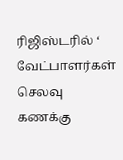ரிஜிஸ்டரில் ‘ வேட்பாளர்கள் செலவு கணக்கு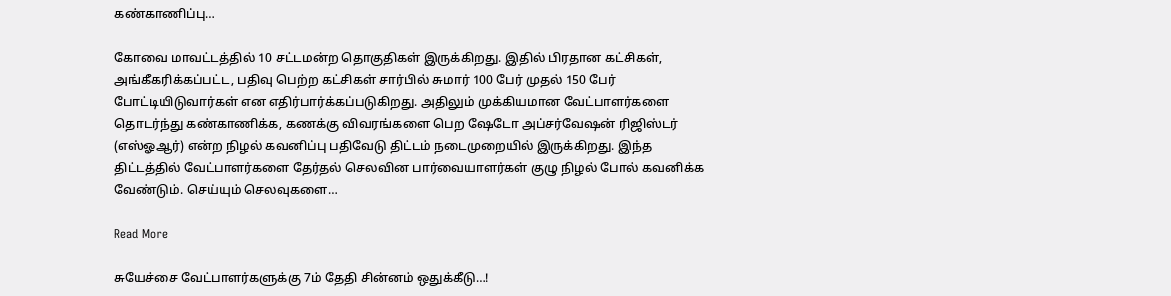கண்காணிப்பு…

கோவை மாவட்டத்தில் 10 சட்டமன்ற தொகுதிகள் இருக்கிறது. இதில் பிரதான கட்சிகள், அங்கீகரிக்கப்பட்ட, பதிவு பெற்ற கட்சிகள் சார்பில் சுமார் 100 பேர் முதல் 150 பேர் போட்டியிடுவார்கள் என எதிர்பார்க்கப்படுகிறது. அதிலும் முக்கியமான வேட்பாளர்களை தொடர்ந்து கண்காணிக்க, கணக்கு விவரங்களை பெற ஷேடோ அப்சர்வேஷன் ரிஜிஸ்டர் (எஸ்ஓஆர்) என்ற நிழல் கவனிப்பு பதிவேடு திட்டம் நடைமுறையில் இருக்கிறது. இந்த திட்டத்தில் வேட்பாளர்களை தேர்தல் செலவின பார்வையாளர்கள் குழு நிழல் போல் கவனிக்க வேண்டும். செய்யும் செலவுகளை…

Read More

சுயேச்சை வேட்பாளர்களுக்கு 7ம் தேதி சின்னம் ஒதுக்கீடு…!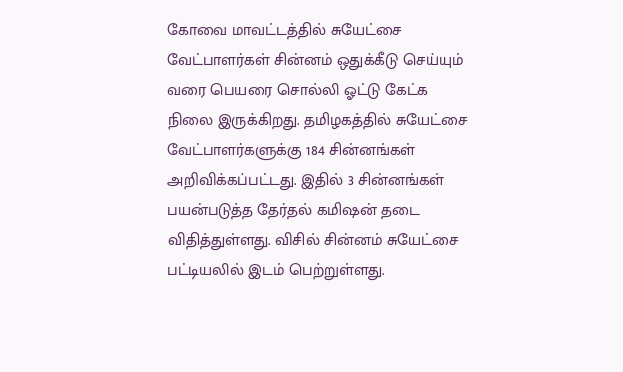கோவை மாவட்டத்தில் சுயேட்சை வேட்பாளர்கள் சின்னம் ஒதுக்கீடு செய்யும் வரை பெயரை சொல்லி ஓட்டு கேட்க நிலை இருக்கிறது. தமிழகத்தில் சுயேட்சை வேட்பாளர்களுக்கு 184 சின்னங்கள் அறிவிக்கப்பட்டது. இதில் 3 சின்னங்கள் பயன்படுத்த தேர்தல் கமிஷன் தடை விதித்துள்ளது. விசில் சின்னம் சுயேட்சை பட்டியலில் இடம் பெற்றுள்ளது.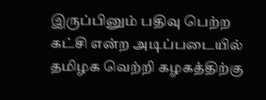இருப்பினும் பதிவு பெற்ற கட்சி என்ற அடிப்படையில் தமிழக வெற்றி கழகத்திற்கு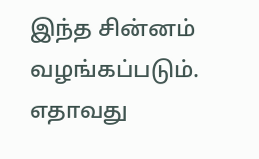இந்த சின்னம் வழங்கப்படும். எதாவது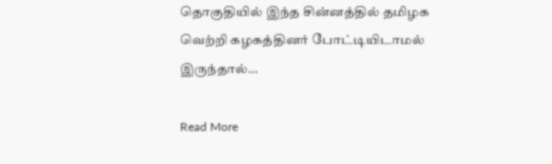தொகுதியில் இந்த சின்னத்தில் தமிழக வெற்றி கழகத்தினர் போட்டியிடாமல் இருந்தால்…

Read More